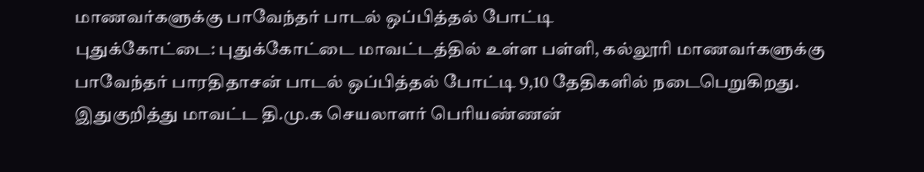மாணவர்களுக்கு பாவேந்தர் பாடல் ஒப்பித்தல் போட்டி
புதுக்கோட்டை: புதுக்கோட்டை மாவட்டத்தில் உள்ள பள்ளி, கல்லூரி மாணவர்களுக்கு பாவேந்தர் பாரதிதாசன் பாடல் ஒப்பித்தல் போட்டி 9,10 தேதிகளில் நடைபெறுகிறது.
இதுகுறித்து மாவட்ட தி.மு.க செயலாளர் பெரியண்ணன்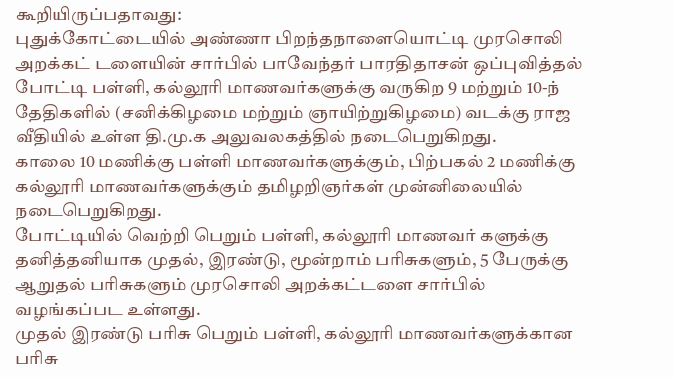கூறியிருப்பதாவது:
புதுக்கோட்டையில் அண்ணா பிறந்தநாளையொட்டி முரசொலி அறக்கட் டளையின் சார்பில் பாவேந்தர் பாரதிதாசன் ஒப்புவித்தல் போட்டி பள்ளி, கல்லூரி மாணவர்களுக்கு வருகிற 9 மற்றும் 10-ந் தேதிகளில் (சனிக்கிழமை மற்றும் ஞாயிற்றுகிழமை) வடக்கு ராஜ வீதியில் உள்ள தி.மு.க அலுவலகத்தில் நடைபெறுகிறது.
காலை 10 மணிக்கு பள்ளி மாணவர்களுக்கும், பிற்பகல் 2 மணிக்கு கல்லூரி மாணவர்களுக்கும் தமிழறிஞர்கள் முன்னிலையில் நடைபெறுகிறது.
போட்டியில் வெற்றி பெறும் பள்ளி, கல்லூரி மாணவர் களுக்கு தனித்தனியாக முதல், இரண்டு, மூன்றாம் பரிசுகளும், 5 பேருக்கு ஆறுதல் பரிசுகளும் முரசொலி அறக்கட்டளை சார்பில் வழங்கப்பட உள்ளது.
முதல் இரண்டு பரிசு பெறும் பள்ளி, கல்லூரி மாணவர்களுக்கான பரிசு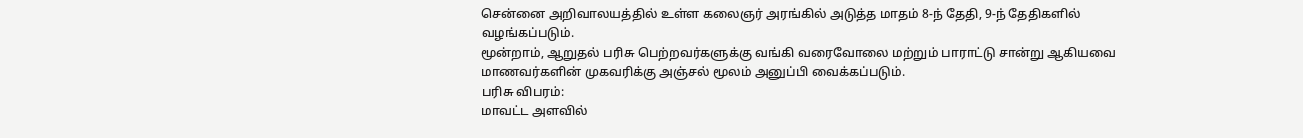சென்னை அறிவாலயத்தில் உள்ள கலைஞர் அரங்கில் அடுத்த மாதம் 8-ந் தேதி, 9-ந் தேதிகளில் வழங்கப்படும்.
மூன்றாம், ஆறுதல் பரிசு பெற்றவர்களுக்கு வங்கி வரைவோலை மற்றும் பாராட்டு சான்று ஆகியவை மாணவர்களின் முகவரிக்கு அஞ்சல் மூலம் அனுப்பி வைக்கப்படும்.
பரிசு விபரம்:
மாவட்ட அளவில்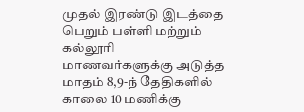முதல் இரண்டு இடத்தை பெறும் பள்ளி மற்றும் கல்லூரி மாணவர்களுக்கு அடுத்த மாதம் 8,9-ந் தேதிகளில் காலை 10 மணிக்கு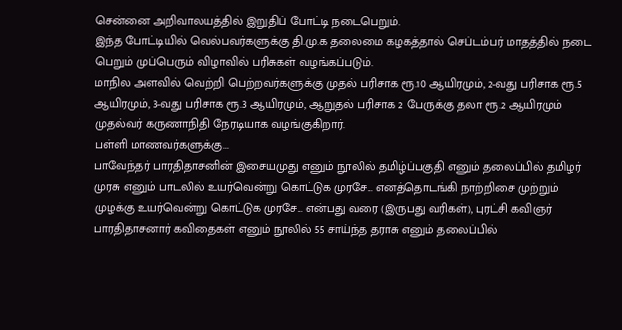சென்னை அறிவாலயத்தில் இறுதிப் போட்டி நடைபெறும்.
இந்த போட்டியில் வெல்பவர்களுக்கு தி.மு.க தலைமை கழகத்தால் செப்டம்பர் மாதத்தில் நடை பெறும் முப்பெரும் விழாவில் பரிசுகள் வழங்கப்படும்.
மாநில அளவில் வெற்றி பெற்றவர்களுக்கு முதல் பரிசாக ரூ.10 ஆயிரமும், 2-வது பரிசாக ரூ.5 ஆயிரமும், 3-வது பரிசாக ரூ.3 ஆயிரமும், ஆறுதல் பரிசாக 2 பேருக்கு தலா ரூ.2 ஆயிரமும் முதல்வர் கருணாநிதி நேரடியாக வழங்குகிறார்.
பள்ளி மாணவர்களுக்கு...
பாவேந்தர் பாரதிதாசனின் இசையமுது எனும் நூலில் தமிழ்ப்பகுதி எனும் தலைப்பில் தமிழர் முரசு எனும் பாடலில் உயர்வென்று கொட்டுக முரசே... எனத்தொடங்கி நாற்றிசை முற்றும் முழக்கு உயர்வென்று கொட்டுக முரசே... என்பது வரை (இருபது வரிகள்), புரட்சி கவிஞர் பாரதிதாசனார் கவிதைகள் எனும் நூலில் 55 சாய்ந்த தராசு எனும் தலைப்பில்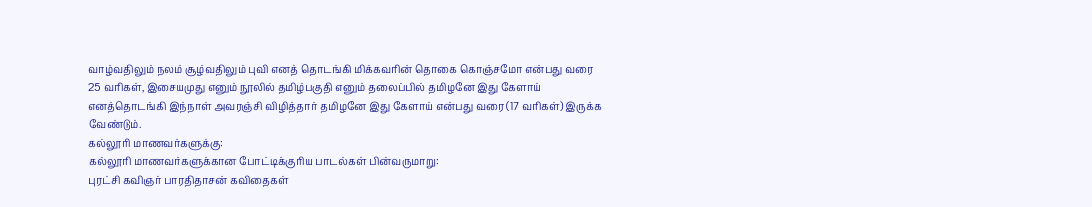வாழ்வதிலும் நலம் சூழ்வதிலும் புவி எனத் தொடங்கி மிக்கவரின் தொகை கொஞ்சமோ என்பது வரை 25 வரிகள், இசையமுது எனும் நூலில் தமிழ்பகுதி எனும் தலைப்பில் தமிழனே இது கேளாய் எனத்தொடங்கி இந்நாள் அவரஞ்சி விழித்தார் தமிழனே இது கேளாய் என்பது வரை (17 வரிகள்) இருக்க வேண்டும்.
கல்லூரி மாணவர்களுக்கு:
கல்லூரி மாணவர்களுக்கான போட்டிக்குரிய பாடல்கள் பின்வருமாறு:
புரட்சி கவிஞர் பாரதிதாசன் கவிதைகள்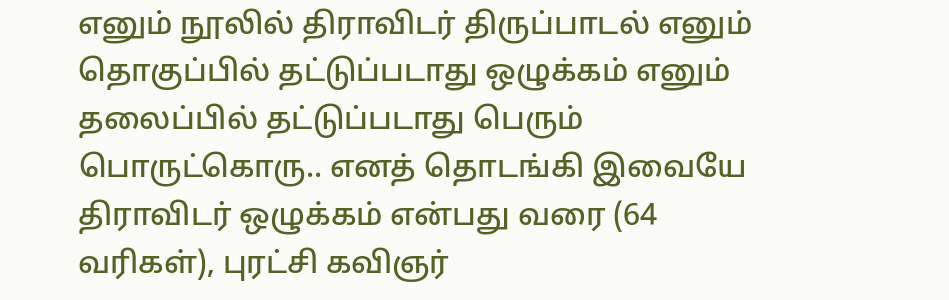எனும் நூலில் திராவிடர் திருப்பாடல் எனும் தொகுப்பில் தட்டுப்படாது ஒழுக்கம் எனும் தலைப்பில் தட்டுப்படாது பெரும் பொருட்கொரு.. எனத் தொடங்கி இவையே திராவிடர் ஒழுக்கம் என்பது வரை (64 வரிகள்), புரட்சி கவிஞர்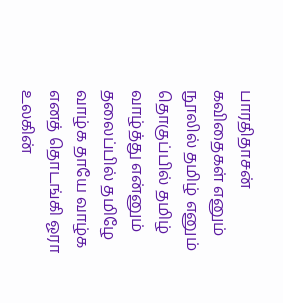பாரதிதாசன் கவிதைகள் எனும் நூலில் தமிழ் எனும் தொகுப்பில் தமிழ் வாழ்த்து என்னும் தலைப்பில் தமிழே வாழ்க தாயே வாழ்க எனத் தொடங்கி ஓரா உலகின்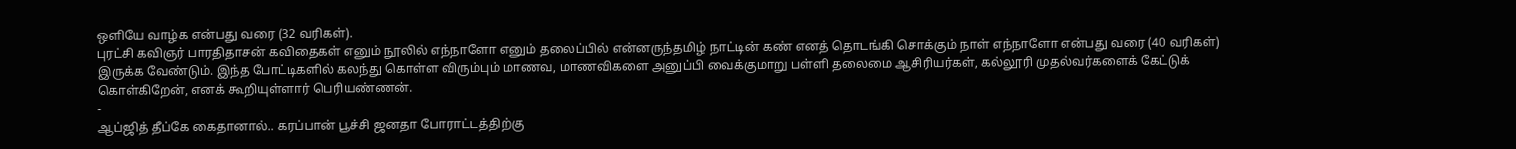ஒளியே வாழ்க என்பது வரை (32 வரிகள்).
புரட்சி கவிஞர் பாரதிதாசன் கவிதைகள் எனும் நூலில் எந்நாளோ எனும் தலைப்பில் என்னருந்தமிழ் நாட்டின் கண் எனத் தொடங்கி சொக்கும் நாள் எந்நாளோ என்பது வரை (40 வரிகள்) இருக்க வேண்டும். இந்த போட்டிகளில் கலந்து கொள்ள விரும்பும் மாணவ, மாணவிகளை அனுப்பி வைக்குமாறு பள்ளி தலைமை ஆசிரியர்கள், கல்லூரி முதல்வர்களைக் கேட்டுக் கொள்கிறேன், எனக் கூறியுள்ளார் பெரியண்ணன்.
-
ஆப்ஜித் தீப்கே கைதானால்.. கரப்பான் பூச்சி ஜனதா போராட்டத்திற்கு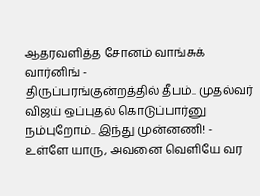ஆதரவளித்த சோனம் வாங்சுக் வார்னிங் -
திருப்பரங்குன்றத்தில் தீபம்.. முதல்வர் விஜய் ஒப்புதல் கொடுப்பார்னு நம்புறோம்.. இந்து முன்னணி! -
உள்ளே யாரு, அவனை வெளியே வர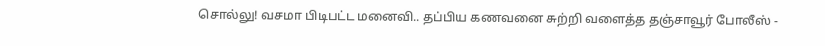சொல்லு! வசமா பிடிபட்ட மனைவி.. தப்பிய கணவனை சுற்றி வளைத்த தஞ்சாவூர் போலீஸ் -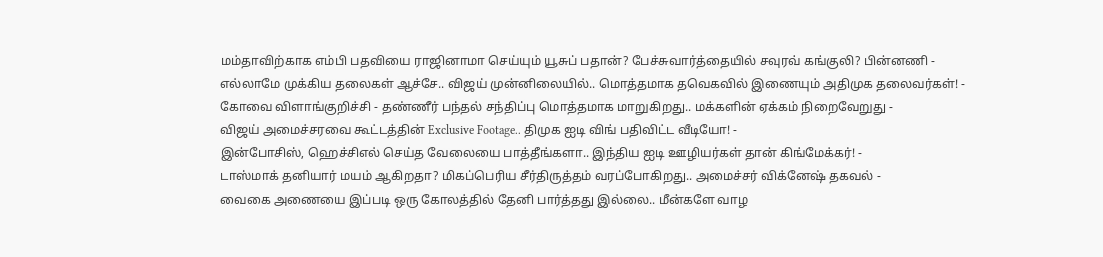மம்தாவிற்காக எம்பி பதவியை ராஜினாமா செய்யும் யூசுப் பதான்? பேச்சுவார்த்தையில் சவுரவ் கங்குலி? பின்னணி -
எல்லாமே முக்கிய தலைகள் ஆச்சே.. விஜய் முன்னிலையில்.. மொத்தமாக தவெகவில் இணையும் அதிமுக தலைவர்கள்! -
கோவை விளாங்குறிச்சி - தண்ணீர் பந்தல் சந்திப்பு மொத்தமாக மாறுகிறது.. மக்களின் ஏக்கம் நிறைவேறுது -
விஜய் அமைச்சரவை கூட்டத்தின் Exclusive Footage.. திமுக ஐடி விங் பதிவிட்ட வீடியோ! -
இன்போசிஸ், ஹெச்சிஎல் செய்த வேலையை பாத்தீங்களா.. இந்திய ஐடி ஊழியர்கள் தான் கிங்மேக்கர்! -
டாஸ்மாக் தனியார் மயம் ஆகிறதா? மிகப்பெரிய சீர்திருத்தம் வரப்போகிறது.. அமைச்சர் விக்னேஷ் தகவல் -
வைகை அணையை இப்படி ஒரு கோலத்தில் தேனி பார்த்தது இல்லை.. மீன்களே வாழ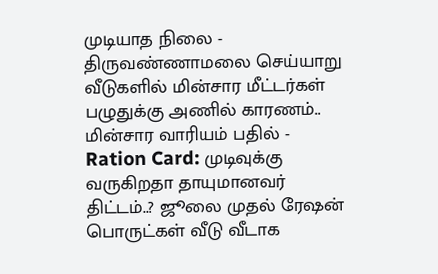முடியாத நிலை -
திருவண்ணாமலை செய்யாறு வீடுகளில் மின்சார மீட்டர்கள் பழுதுக்கு அணில் காரணம்.. மின்சார வாரியம் பதில் -
Ration Card: முடிவுக்கு வருகிறதா தாயுமானவர் திட்டம்..? ஜூலை முதல் ரேஷன் பொருட்கள் வீடு வீடாக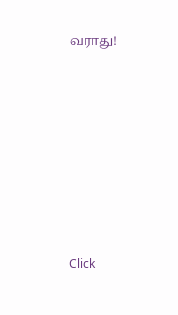வராது!












Click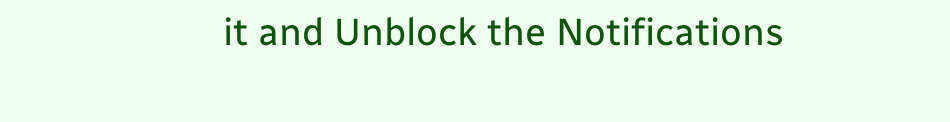it and Unblock the Notifications